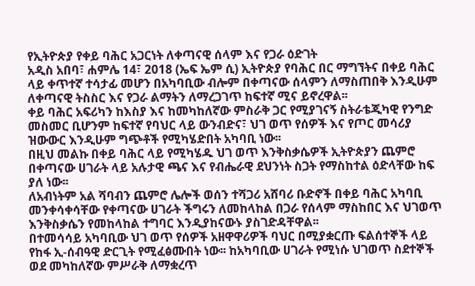የኢትዮጵያ የቀይ ባሕር አጋርነት ለቀጣናዊ ሰላም እና የጋራ ዕድገት
አዲስ አበባ፣ ሐምሌ 14፣ 2018 (ኤፍ ኤም ሲ) ኢትዮጵያ የባሕር በር ማግኘትና በቀይ ባሕር ላይ ቀጥተኛ ተሳታፊ መሆን በአካባቢው ብሎም በቀጣናው ሰላምን ለማስጠበቅ እንዲሁም ለቀጣናዊ ትስስር እና የጋራ ልማትን ለማረጋገጥ ከፍተኛ ሚና ይኖረዋል፡፡
ቀይ ባሕር አፍሪካን ከእስያ እና ከመካከለኛው ምስራቅ ጋር የሚያገናኝ ስትራቴጂካዊ የንግድ መስመር ቢሆንም ከፍተኛ የባህር ላይ ውንብድና፣ ህገ ወጥ የሰዎች እና የጦር መሳሪያ ዝውውር እንዲሁም ግጭቶች የሚካሄድበት አካባቢ ነው፡፡
በዚህ መልኩ በቀይ ባሕር ላይ የሚካሄዱ ህገ ወጥ እንቅስቃሴዎች ኢትዮጵያን ጨምሮ በቀጣናው ሀገራት ላይ አሉታዊ ጫና እና የብሔራዊ ደህንነት ስጋት የማስከተል ዕድላቸው ከፍ ያለ ነው፡፡
ለአብነትም አል ሻባብን ጨምሮ ሌሎች ወሰን ተሻጋሪ አሸባሪ ቡድኖች በቀይ ባሕር አካባቢ መንቀሳቀሳቸው የቀጣናው ሀገራት ችግሩን ለመከላከል በጋራ የሰላም ማስከበር እና ህገወጥ እንቅስቃሴን የመከላከል ተግባር እንዲያከናውኑ ያስገድዳቸዋል፡፡
በተመሳሳይ አካባቢው ህገ ወጥ የሰዎች አዘዋዋሪዎች ባህር በሚያቋርጡ ፍልሰተኞች ላይ የከፋ ኢ-ሰብዓዊ ድርጊት የሚፈፅሙበት ነው፡፡ ከአካባቢው ሀገራት የሚነሱ ህገወጥ ስደተኞች ወደ መካከለኛው ምሥራቅ ለማቋረጥ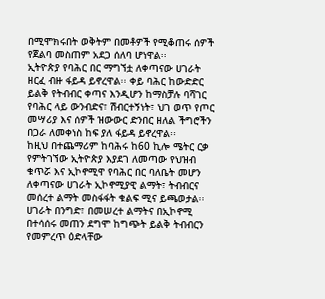በሚሞክሩበት ወቅትም በመቶዎች የሚቆጠሩ ሰዎች የጀልባ መስጠም አደጋ ሰለባ ሆነዋል፡፡
ኢትዮጵያ የባሕር በር ማግኘቷ ለቀጣናው ሀገራት ዘርፈ ብዙ ፋይዳ ይኖረዋል፡፡ ቀይ ባሕር ከውድድር ይልቅ የትብብር ቀጣና እንዲሆን ከማስቻሉ ባሻገር የባሕር ላይ ውንብድና፣ ሽብርተኝነት፣ ህገ ወጥ የጦር መሣሪያ እና ሰዎች ዝውውር ድንበር ዘለል ችግሮችን በጋራ ለመቀነስ ከፍ ያለ ፋይዳ ይኖረዋል፡፡
ከዚህ በተጨማሪም ከባሕሩ ከ60 ኪሎ ሜትር ርቃ የምትገኘው ኢትዮጵያ እያደገ ለመጣው የህዝብ ቁጥሯ እና ኢኮኖሚዋ የባሕር በር ባለቤት መሆን ለቀጣናው ሀገራት ኢኮኖሚያዊ ልማት፣ ትብብርና መሰረተ ልማት መስፋፋት ቁልፍ ሚና ይጫወታል፡፡
ሀገራት በንግድ፣ በመሠረተ ልማትና በኢኮኖሚ በተሳሰሩ መጠን ደግሞ ከግጭት ይልቅ ትብብርን የመምረጥ ዕድላቸው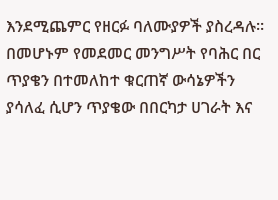እንደሚጨምር የዘርፉ ባለሙያዎች ያስረዳሉ።
በመሆኑም የመደመር መንግሥት የባሕር በር ጥያቄን በተመለከተ ቁርጠኛ ውሳኔዎችን ያሳለፈ ሲሆን ጥያቄው በበርካታ ሀገራት እና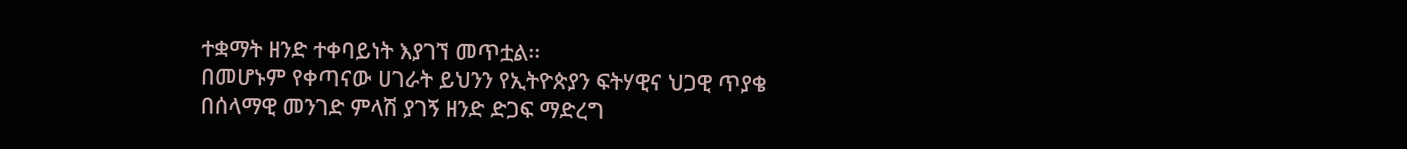ተቋማት ዘንድ ተቀባይነት እያገኘ መጥቷል፡፡
በመሆኑም የቀጣናው ሀገራት ይህንን የኢትዮጵያን ፍትሃዊና ህጋዊ ጥያቄ በሰላማዊ መንገድ ምላሽ ያገኝ ዘንድ ድጋፍ ማድረግ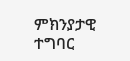ምክንያታዊ ተግባር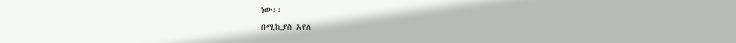ነው፡፡
በሚኪያስ አየለ